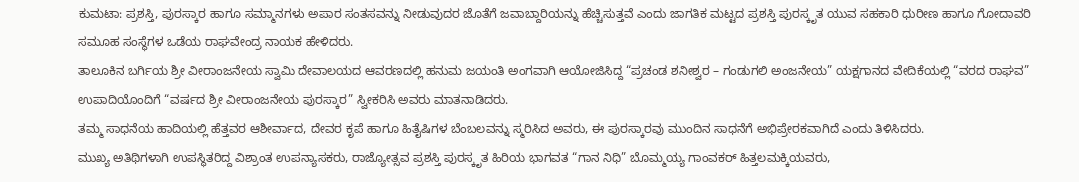ಕುಮಟಾ: ಪ್ರಶಸ್ತಿ, ಪುರಸ್ಕಾರ ಹಾಗೂ ಸಮ್ಮಾನಗಳು ಅಪಾರ ಸಂತಸವನ್ನು ನೀಡುವುದರ ಜೊತೆಗೆ ಜವಾಬ್ದಾರಿಯನ್ನು ಹೆಚ್ಚಿಸುತ್ತವೆ ಎಂದು ಜಾಗತಿಕ ಮಟ್ಟದ ಪ್ರಶಸ್ತಿ ಪುರಸ್ಕೃತ ಯುವ ಸಹಕಾರಿ ಧುರೀಣ ಹಾಗೂ ಗೋದಾವರಿ ಸಮೂಹ ಸಂಸ್ಥೆಗಳ ಒಡೆಯ ರಾಘವೇಂದ್ರ ನಾಯಕ ಹೇಳಿದರು.
ತಾಲೂಕಿನ ಬರ್ಗಿಯ ಶ್ರೀ ವೀರಾಂಜನೇಯ ಸ್ವಾಮಿ ದೇವಾಲಯದ ಆವರಣದಲ್ಲಿ ಹನುಮ ಜಯಂತಿ ಅಂಗವಾಗಿ ಆಯೋಜಿಸಿದ್ದ “ಪ್ರಚಂಡ ಶನೀಶ್ವರ – ಗಂಡುಗಲಿ ಅಂಜನೇಯ” ಯಕ್ಷಗಾನದ ವೇದಿಕೆಯಲ್ಲಿ “ವರದ ರಾಘವ” ಉಪಾದಿಯೊಂದಿಗೆ “ವರ್ಷದ ಶ್ರೀ ವೀರಾಂಜನೇಯ ಪುರಸ್ಕಾರ” ಸ್ವೀಕರಿಸಿ ಅವರು ಮಾತನಾಡಿದರು.
ತಮ್ಮ ಸಾಧನೆಯ ಹಾದಿಯಲ್ಲಿ ಹೆತ್ತವರ ಆಶೀರ್ವಾದ, ದೇವರ ಕೃಪೆ ಹಾಗೂ ಹಿತೈಷಿಗಳ ಬೆಂಬಲವನ್ನು ಸ್ಮರಿಸಿದ ಅವರು, ಈ ಪುರಸ್ಕಾರವು ಮುಂದಿನ ಸಾಧನೆಗೆ ಅಭಿಪ್ರೇರಕವಾಗಿದೆ ಎಂದು ತಿಳಿಸಿದರು.
ಮುಖ್ಯ ಅತಿಥಿಗಳಾಗಿ ಉಪಸ್ಥಿತರಿದ್ದ ವಿಶ್ರಾಂತ ಉಪನ್ಯಾಸಕರು, ರಾಜ್ಯೋತ್ಸವ ಪ್ರಶಸ್ತಿ ಪುರಸ್ಕೃತ ಹಿರಿಯ ಭಾಗವತ “ಗಾನ ನಿಧಿ” ಬೊಮ್ಮಯ್ಯ ಗಾಂವಕರ್ ಹಿತ್ತಲಮಕ್ಕಿಯವರು,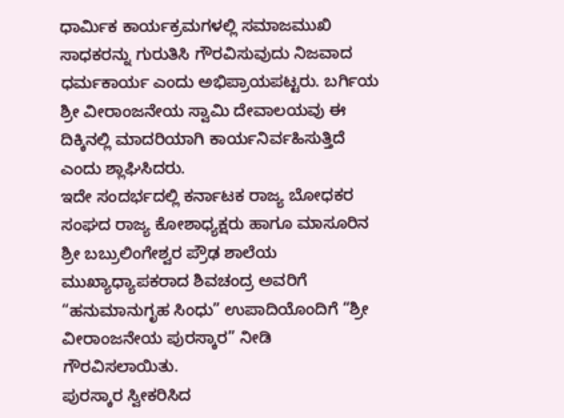ಧಾರ್ಮಿಕ ಕಾರ್ಯಕ್ರಮಗಳಲ್ಲಿ ಸಮಾಜಮುಖಿ ಸಾಧಕರನ್ನು ಗುರುತಿಸಿ ಗೌರವಿಸುವುದು ನಿಜವಾದ ಧರ್ಮಕಾರ್ಯ ಎಂದು ಅಭಿಪ್ರಾಯಪಟ್ಟರು. ಬರ್ಗಿಯ ಶ್ರೀ ವೀರಾಂಜನೇಯ ಸ್ವಾಮಿ ದೇವಾಲಯವು ಈ ದಿಕ್ಕಿನಲ್ಲಿ ಮಾದರಿಯಾಗಿ ಕಾರ್ಯನಿರ್ವಹಿಸುತ್ತಿದೆ ಎಂದು ಶ್ಲಾಘಿಸಿದರು.
ಇದೇ ಸಂದರ್ಭದಲ್ಲಿ ಕರ್ನಾಟಕ ರಾಜ್ಯ ಬೋಧಕರ ಸಂಘದ ರಾಜ್ಯ ಕೋಶಾಧ್ಯಕ್ಷರು ಹಾಗೂ ಮಾಸೂರಿನ ಶ್ರೀ ಬಬ್ರುಲಿಂಗೇಶ್ವರ ಪ್ರೌಢ ಶಾಲೆಯ ಮುಖ್ಯಾಧ್ಯಾಪಕರಾದ ಶಿವಚಂದ್ರ ಅವರಿಗೆ “ಹನುಮಾನುಗೃಹ ಸಿಂಧು” ಉಪಾದಿಯೊಂದಿಗೆ “ಶ್ರೀ ವೀರಾಂಜನೇಯ ಪುರಸ್ಕಾರ” ನೀಡಿ ಗೌರವಿಸಲಾಯಿತು.
ಪುರಸ್ಕಾರ ಸ್ವೀಕರಿಸಿದ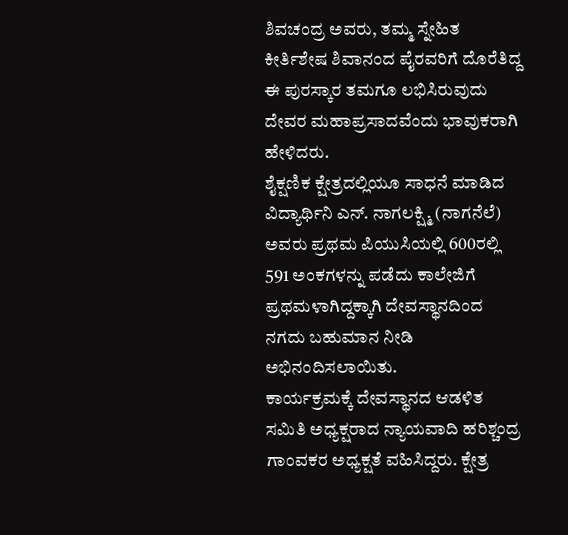ಶಿವಚಂದ್ರ ಅವರು, ತಮ್ಮ ಸ್ನೇಹಿತ ಕೀರ್ತಿಶೇಷ ಶಿವಾನಂದ ಪೈರವರಿಗೆ ದೊರೆತಿದ್ದ ಈ ಪುರಸ್ಕಾರ ತಮಗೂ ಲಭಿಸಿರುವುದು ದೇವರ ಮಹಾಪ್ರಸಾದವೆಂದು ಭಾವುಕರಾಗಿ ಹೇಳಿದರು.
ಶೈಕ್ಷಣಿಕ ಕ್ಷೇತ್ರದಲ್ಲಿಯೂ ಸಾಧನೆ ಮಾಡಿದ ವಿದ್ಯಾರ್ಥಿನಿ ಎನ್. ನಾಗಲಕ್ಷ್ಮಿ (ನಾಗನೆಲೆ) ಅವರು ಪ್ರಥಮ ಪಿಯುಸಿಯಲ್ಲಿ 600ರಲ್ಲಿ 591 ಅಂಕಗಳನ್ನು ಪಡೆದು ಕಾಲೇಜಿಗೆ ಪ್ರಥಮಳಾಗಿದ್ದಕ್ಕಾಗಿ ದೇವಸ್ಥಾನದಿಂದ ನಗದು ಬಹುಮಾನ ನೀಡಿ ಅಭಿನಂದಿಸಲಾಯಿತು.
ಕಾರ್ಯಕ್ರಮಕ್ಕೆ ದೇವಸ್ಥಾನದ ಆಡಳಿತ ಸಮಿತಿ ಅಧ್ಯಕ್ಷರಾದ ನ್ಯಾಯವಾದಿ ಹರಿಶ್ಚಂದ್ರ ಗಾಂವಕರ ಅಧ್ಯಕ್ಷತೆ ವಹಿಸಿದ್ದರು. ಕ್ಷೇತ್ರ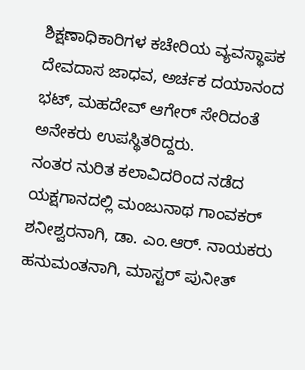ಶಿಕ್ಷಣಾಧಿಕಾರಿಗಳ ಕಚೇರಿಯ ವ್ಯವಸ್ಥಾಪಕ ದೇವದಾಸ ಜಾಧವ, ಅರ್ಚಕ ದಯಾನಂದ ಭಟ್, ಮಹದೇವ್ ಆಗೇರ್ ಸೇರಿದಂತೆ ಅನೇಕರು ಉಪಸ್ಥಿತರಿದ್ದರು.
ನಂತರ ನುರಿತ ಕಲಾವಿದರಿಂದ ನಡೆದ ಯಕ್ಷಗಾನದಲ್ಲಿ ಮಂಜುನಾಥ ಗಾಂವಕರ್ ಶನೀಶ್ವರನಾಗಿ, ಡಾ. ಎಂ.ಆರ್. ನಾಯಕರು ಹನುಮಂತನಾಗಿ, ಮಾಸ್ಟರ್ ಪುನೀತ್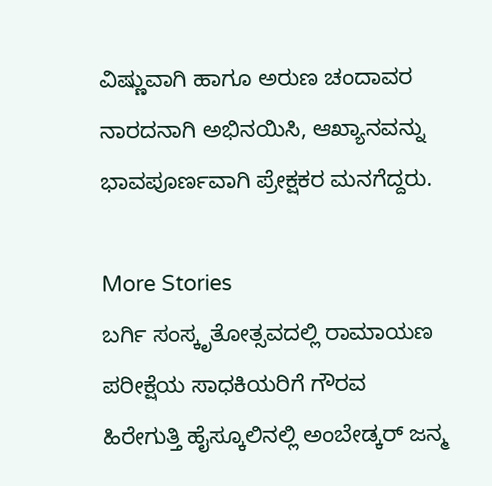ವಿಷ್ಣುವಾಗಿ ಹಾಗೂ ಅರುಣ ಚಂದಾವರ ನಾರದನಾಗಿ ಅಭಿನಯಿಸಿ, ಆಖ್ಯಾನವನ್ನು ಭಾವಪೂರ್ಣವಾಗಿ ಪ್ರೇಕ್ಷಕರ ಮನಗೆದ್ದರು.

More Stories
ಬರ್ಗಿ ಸಂಸ್ಕೃತೋತ್ಸವದಲ್ಲಿ ರಾಮಾಯಣ ಪರೀಕ್ಷೆಯ ಸಾಧಕಿಯರಿಗೆ ಗೌರವ
ಹಿರೇಗುತ್ತಿ ಹೈಸ್ಕೂಲಿನಲ್ಲಿ ಅಂಬೇಡ್ಕರ್ ಜನ್ಮ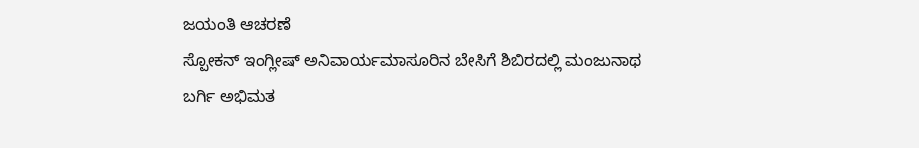ಜಯಂತಿ ಆಚರಣೆ
ಸ್ಪೋಕನ್ ಇಂಗ್ಲೀಷ್ ಅನಿವಾರ್ಯಮಾಸೂರಿನ ಬೇಸಿಗೆ ಶಿಬಿರದಲ್ಲಿ ಮಂಜುನಾಥ ಬರ್ಗಿ ಅಭಿಮತ